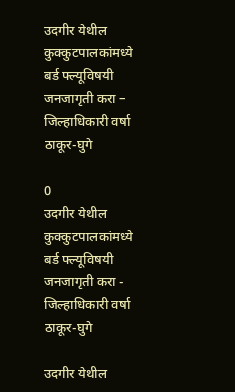उदगीर येथील कुक्कुटपालकांमध्ये बर्ड फ्ल्यूविषयी जनजागृती करा – जिल्हाधिकारी वर्षा ठाकूर-घुगे

0
उदगीर येथील कुक्कुटपालकांमध्ये बर्ड फ्ल्यूविषयी जनजागृती करा - जिल्हाधिकारी वर्षा ठाकूर-घुगे

उदगीर येथील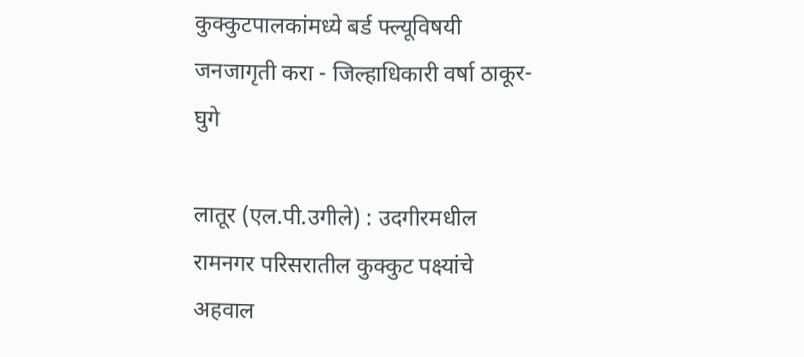कुक्कुटपालकांमध्ये बर्ड फ्ल्यूविषयी जनजागृती करा - जिल्हाधिकारी वर्षा ठाकूर-घुगे

लातूर (एल.पी.उगीले) : उदगीरमधील रामनगर परिसरातील कुक्कुट पक्ष्यांचे अहवाल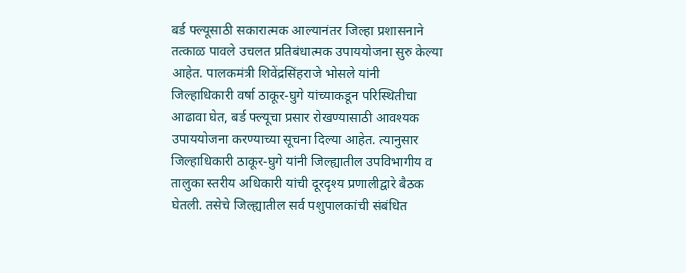बर्ड फ्ल्यूसाठी सकारात्मक आल्यानंतर जिल्हा प्रशासनाने तत्काळ पावले उचलत प्रतिबंधात्मक उपाययोजना सुरु केल्या आहेत. पालकमंत्री शिवेंद्रसिंहराजे भोसले यांनी जिल्हाधिकारी वर्षा ठाकूर-घुगे यांच्याकडून परिस्थितीचा आढावा घेत, बर्ड फ्ल्यूचा प्रसार रोखण्यासाठी आवश्यक उपाययोजना करण्याच्या सूचना दिल्या आहेत. त्यानुसार जिल्हाधिकारी ठाकूर-घुगे यांनी जिल्ह्यातील उपविभागीय व तालुका स्तरीय अधिकारी यांची दूरदृश्य प्रणालीद्वारे बैठक घेतली. तसेचे जिल्ह्यातील सर्व पशुपालकांची संबंधित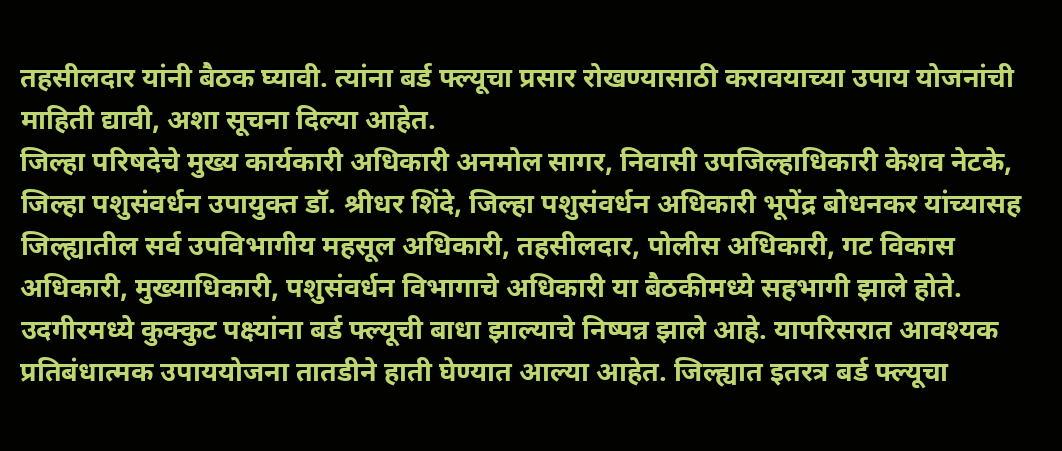तहसीलदार यांनी बैठक घ्यावी. त्यांना बर्ड फ्ल्यूचा प्रसार रोखण्यासाठी करावयाच्या उपाय योजनांची माहिती द्यावी, अशा सूचना दिल्या आहेत.
जिल्हा परिषदेचे मुख्य कार्यकारी अधिकारी अनमोल सागर, निवासी उपजिल्हाधिकारी केशव नेटके, जिल्हा पशुसंवर्धन उपायुक्त डॉ. श्रीधर शिंदे, जिल्हा पशुसंवर्धन अधिकारी भूपेंद्र बोधनकर यांच्यासह जिल्ह्यातील सर्व उपविभागीय महसूल अधिकारी, तहसीलदार, पोलीस अधिकारी, गट विकास अधिकारी, मुख्याधिकारी, पशुसंवर्धन विभागाचे अधिकारी या बैठकीमध्ये सहभागी झाले होते.
उदगीरमध्ये कुक्कुट पक्ष्यांना बर्ड फ्ल्यूची बाधा झाल्याचे निष्पन्न झाले आहे. यापरिसरात आवश्यक प्रतिबंधात्मक उपाययोजना तातडीने हाती घेण्यात आल्या आहेत. जिल्ह्यात इतरत्र बर्ड फ्ल्यूचा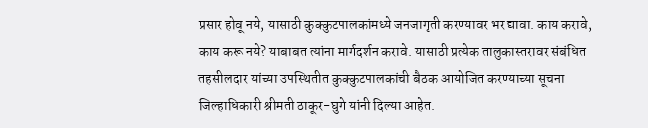प्रसार होवू नये, यासाठी कुक्कुटपालकांमध्ये जनजागृती करण्यावर भर द्यावा. काय करावे, काय करू नये? याबाबत त्यांना मार्गदर्शन करावे. यासाठी प्रत्येक तालुकास्तरावर संबंधित तहसीलदार यांच्या उपस्थितीत कुक्कुटपालकांची बैठक आयोजित करण्याच्या सूचना जिल्हाधिकारी श्रीमती ठाकूर-घुगे यांनी दिल्या आहेत.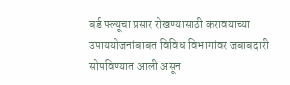बर्ड फ्ल्यूचा प्रसार रोखण्यासाठी करावयाच्या उपाययोजनांबाबत विविध विभागांवर जबाबदारी सोपविण्यात आली असून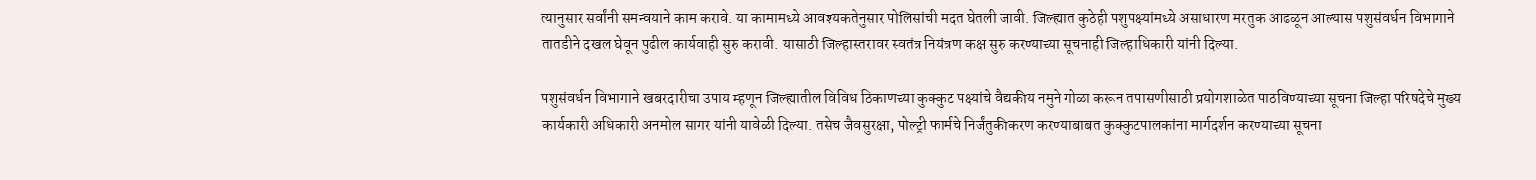त्यानुसार सर्वांनी समन्वयाने काम करावे. या कामामध्ये आवश्यकतेनुसार पोलिसांची मदत घेतली जावी. जिल्ह्यात कुठेही पशुपक्ष्यांमध्ये असाधारण मरतुक आढळून आल्यास पशुसंवर्धन विभागाने तातडीने दखल घेवून पुढील कार्यवाही सुरु करावी. यासाठी जिल्हास्तरावर स्वतंत्र नियंत्रण कक्ष सुरु करण्याच्या सूचनाही जिल्हाधिकारी यांनी दिल्या.

पशुसंवर्धन विभागाने खबरदारीचा उपाय म्हणून जिल्ह्यातील विविध ठिकाणच्या कुक्कुट पक्ष्यांचे वैद्यकीय नमुने गोळा करून तपासणीसाठी प्रयोगशाळेत पाठविण्याच्या सूचना जिल्हा परिषदेचे मुख्य कार्यकारी अधिकारी अनमोल सागर यांनी यावेळी दिल्या. तसेच जैवसुरक्षा, पोल्ट्री फार्मचे निर्जंतुकीकरण करण्याबाबत कुक्कुटपालकांना मार्गदर्शन करण्याच्या सूचना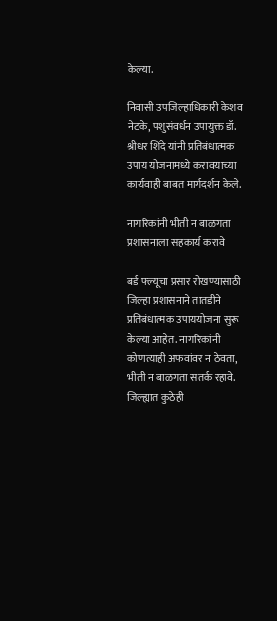केल्या.

निवासी उपजिल्हाधिकारी केशव नेटके, पशुसंवर्धन उपायुक्त डॉ. श्रीधर शिंदे यांनी प्रतिबंधात्मक उपाय योजनामध्ये करावयाच्या कार्यवाही बाबत मार्गदर्शन केले.

नागरिकांनी भीती न बाळगता प्रशासनाला सहकार्य करावे

बर्ड फ्ल्यूचा प्रसार रोखण्यासाठी जिल्हा प्रशासनाने तातडीने प्रतिबंधात्मक उपाययोजना सुरू केल्या आहेत. नागरिकांनी कोणत्याही अफवांवर न ठेवता, भीती न बाळगता सतर्क रहावे. जिल्ह्यात कुठेही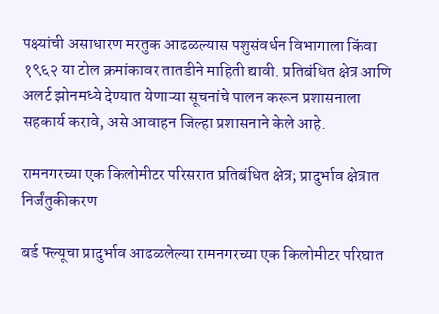पक्ष्यांची असाधारण मरतुक आढळल्यास पशुसंवर्धन विभागाला किंवा १९६२ या टोल क्रमांकावर तातडीने माहिती द्यावी. प्रतिबंधित क्षेत्र आणि अलर्ट झोनमध्ये देण्यात येणाऱ्या सूचनांचे पालन करून प्रशासनाला सहकार्य करावे, असे आवाहन जिल्हा प्रशासनाने केले आहे.

रामनगरच्या एक किलोमीटर परिसरात प्रतिबंधित क्षेत्र; प्रादुर्भाव क्षेत्रात निर्जंतुकीकरण

बर्ड फ्ल्यूचा प्रादुर्भाव आढळलेल्या रामनगरच्या एक किलोमीटर परिघात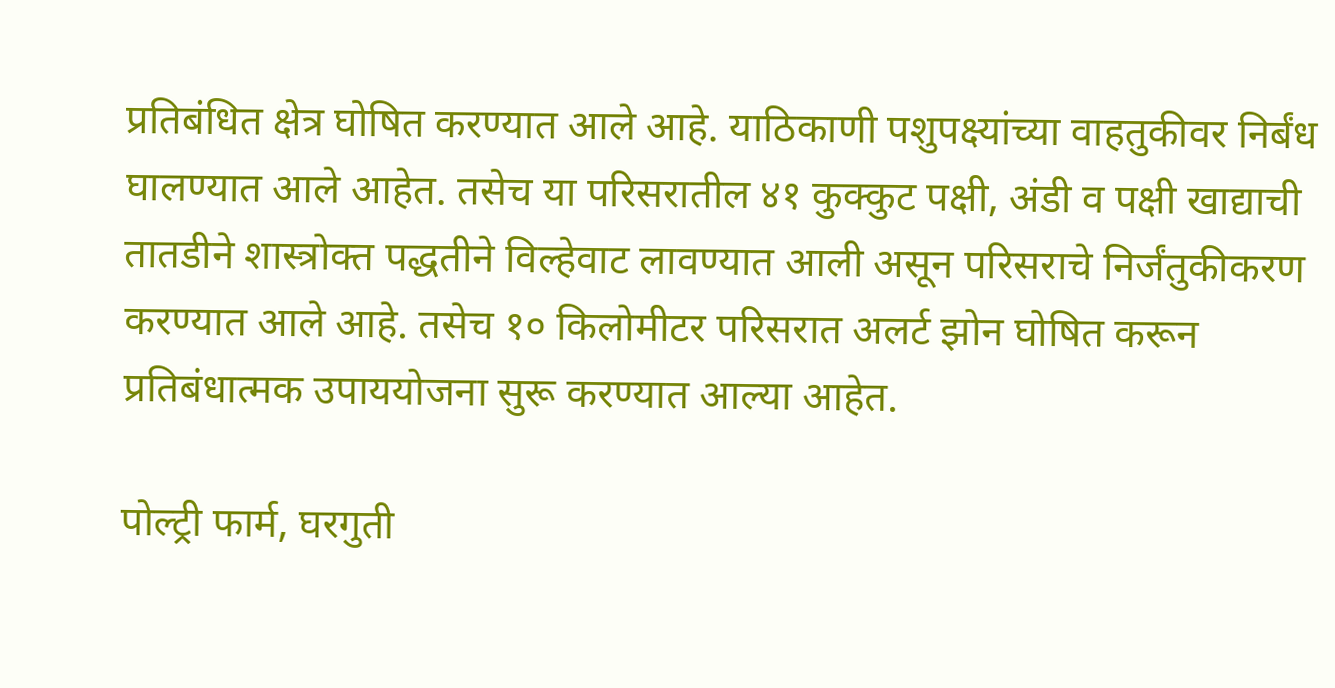प्रतिबंधित क्षेत्र घोषित करण्यात आले आहे. याठिकाणी पशुपक्ष्यांच्या वाहतुकीवर निर्बंध घालण्यात आले आहेत. तसेच या परिसरातील ४१ कुक्कुट पक्षी, अंडी व पक्षी खाद्याची तातडीने शास्त्रोक्त पद्धतीने विल्हेवाट लावण्यात आली असून परिसराचे निर्जंतुकीकरण करण्यात आले आहे. तसेच १० किलोमीटर परिसरात अलर्ट झोन घोषित करून प्रतिबंधात्मक उपाययोजना सुरू करण्यात आल्या आहेत.

पोल्ट्री फार्म, घरगुती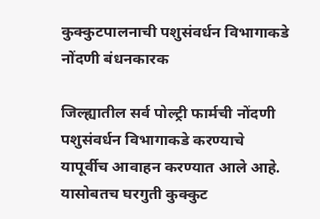कुक्कुटपालनाची पशुसंवर्धन विभागाकडे नोंदणी बंधनकारक

जिल्ह्यातील सर्व पोल्ट्री फार्मची नोंदणी पशुसंवर्धन विभागाकडे करण्याचे यापूर्वीच आवाहन करण्यात आले आहे. यासोबतच घरगुती कुक्कुट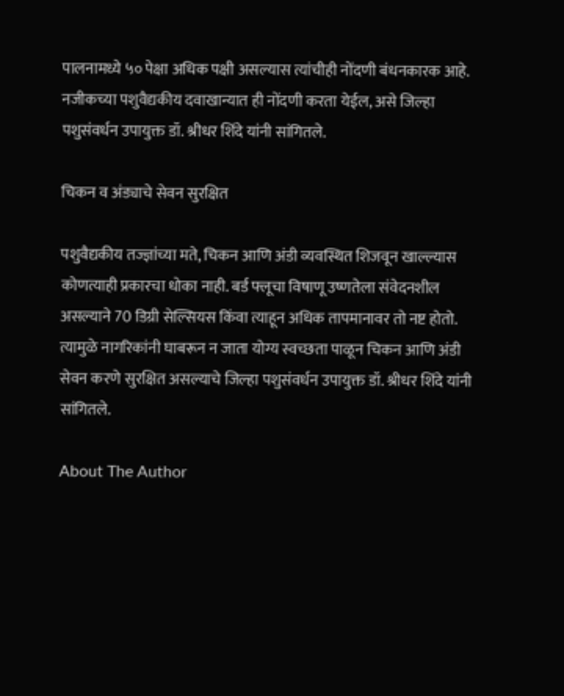पालनामध्ये ५० पेक्षा अधिक पक्षी असल्यास त्यांचीही नोंदणी बंधनकारक आहे. नजीकच्या पशुवैद्यकीय दवाखान्यात ही नोंदणी करता येईल, असे जिल्हा पशुसंवर्धन उपायुक्त डॉ. श्रीधर शिंदे यांनी सांगितले.

चिकन व अंड्याचे सेवन सुरक्षित

पशुवैद्यकीय तज्ज्ञांच्या मते, चिकन आणि अंडी व्यवस्थित शिजवून खाल्ल्यास कोणत्याही प्रकारचा धोका नाही. बर्ड फ्लूचा विषाणू उष्णतेला संवेदनशील असल्याने 70 डिग्री सेल्सियस किंवा त्याहून अधिक तापमानावर तो नष्ट होतो. त्यामुळे नागरिकांनी घाबरून न जाता योग्य स्वच्छता पाळून चिकन आणि अंडी सेवन करणे सुरक्षित असल्याचे जिल्हा पशुसंवर्धन उपायुक्त डॉ. श्रीधर शिंदे यांनी सांगितले.

About The Author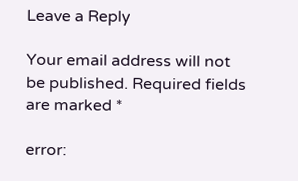Leave a Reply

Your email address will not be published. Required fields are marked *

error: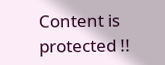Content is protected !!